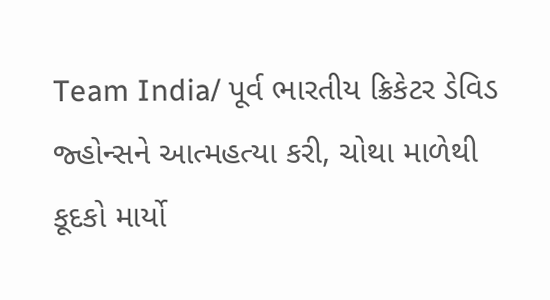Team India/ પૂર્વ ભારતીય ક્રિકેટર ડેવિડ જ્હોન્સને આત્મહત્યા કરી, ચોથા માળેથી કૂદકો માર્યો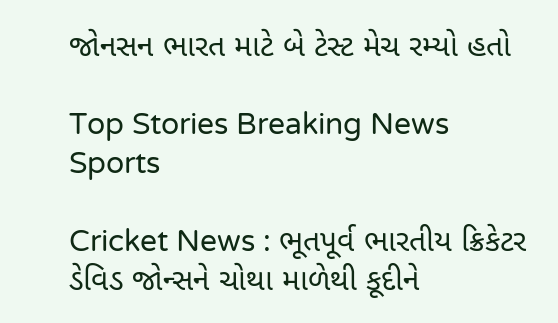જોનસન ભારત માટે બે ટેસ્ટ મેચ રમ્યો હતો

Top Stories Breaking News Sports

Cricket News : ભૂતપૂર્વ ભારતીય ક્રિકેટર ડેવિડ જોન્સને ચોથા માળેથી કૂદીને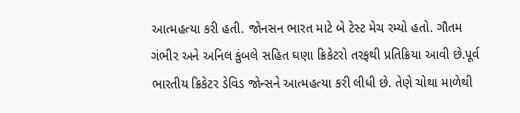આત્મહત્યા કરી હતી. જોનસન ભારત માટે બે ટેસ્ટ મેચ રમ્યો હતો. ગૌતમ ગંભીર અને અનિલ કુંબલે સહિત ઘણા ક્રિકેટરો તરફથી પ્રતિક્રિયા આવી છે.પૂર્વ ભારતીય ક્રિકેટર ડેવિડ જોન્સને આત્મહત્યા કરી લીધી છે. તેણે ચોથા માળેથી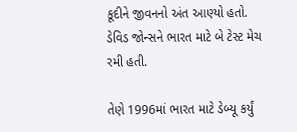કૂદીને જીવનનો અંત આણ્યો હતો. ડેવિડ જોન્સને ભારત માટે બે ટેસ્ટ મેચ રમી હતી.

તેણે 1996માં ભારત માટે ડેબ્યૂ કર્યું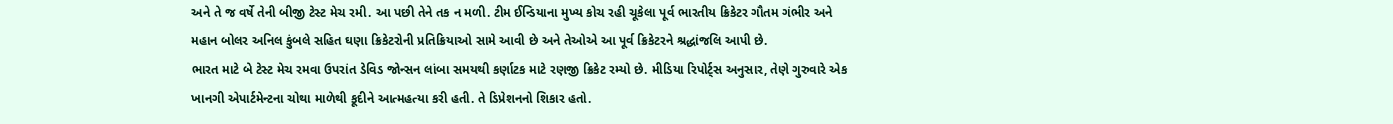અને તે જ વર્ષે તેની બીજી ટેસ્ટ મેચ રમી. આ પછી તેને તક ન મળી. ટીમ ઈન્ડિયાના મુખ્ય કોચ રહી ચૂકેલા પૂર્વ ભારતીય ક્રિકેટર ગૌતમ ગંભીર અને મહાન બોલર અનિલ કુંબલે સહિત ઘણા ક્રિકેટરોની પ્રતિક્રિયાઓ સામે આવી છે અને તેઓએ આ પૂર્વ ક્રિકેટરને શ્રદ્ધાંજલિ આપી છે.
ભારત માટે બે ટેસ્ટ મેચ રમવા ઉપરાંત ડેવિડ જોન્સન લાંબા સમયથી કર્ણાટક માટે રણજી ક્રિકેટ રમ્યો છે. મીડિયા રિપોર્ટ્સ અનુસાર, તેણે ગુરુવારે એક ખાનગી એપાર્ટમેન્ટના ચોથા માળેથી કૂદીને આત્મહત્યા કરી હતી. તે ડિપ્રેશનનો શિકાર હતો.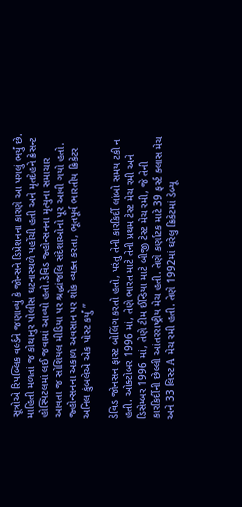સૂત્રોએ રિપબ્લિક વર્લ્ડને જણાવ્યું કે જોન્સને ડિપ્રેશનના કારણે આ પગલું ભર્યું છે. માહિતી મળતાં જ કોથાનુર પોલીસ ઘટનાસ્થળે પહોંચી હતી અને મૃતદેહને ક્રેસન્ટ હોસ્પિટલમાં લઈ જવામાં આવ્યો હતો.ડેવિડ જ્હોન્સનના મૃત્યુના સમાચાર આવતા જ સોશિયલ મીડિયા પર શ્રદ્ધાંજલિ સંદેશાઓનો પૂર આવી ગયો હતો. જ્હોન્સનના અકાળ અવસાન પર શોક વ્યક્ત કરતા, ભૂતપૂર્વ ભારતીય ક્રિકેટર અનિલ કુંબલેએ એક પોસ્ટ કર્યું ”

ડેવિડ જોનસન ફાસ્ટ બોલિંગ કરતો હતો, પરંતુ તેની કારકિર્દી લાંબો સમય ટકી ન હતી. ઓક્ટોબર 1996 માં, તેણે ભારત માટે તેની પ્રથમ ટેસ્ટ મેચ રમી અને ડિસેમ્બર 1996 માં, તેણે ટીમ ઈન્ડિયા માટે બીજી ટેસ્ટ મેચ રમી, જે તેની કારકિર્દીની છેલ્લી આંતરરાષ્ટ્રીય મેચ હતી. તેણે કર્ણાટક માટે 39 ફર્સ્ટ ક્લાસ મેચ અને 33 લિસ્ટ A મેચ રમી હતી. તેણે 1992માં ઘરેલુ ક્રિકેટમાં ડેબ્યૂ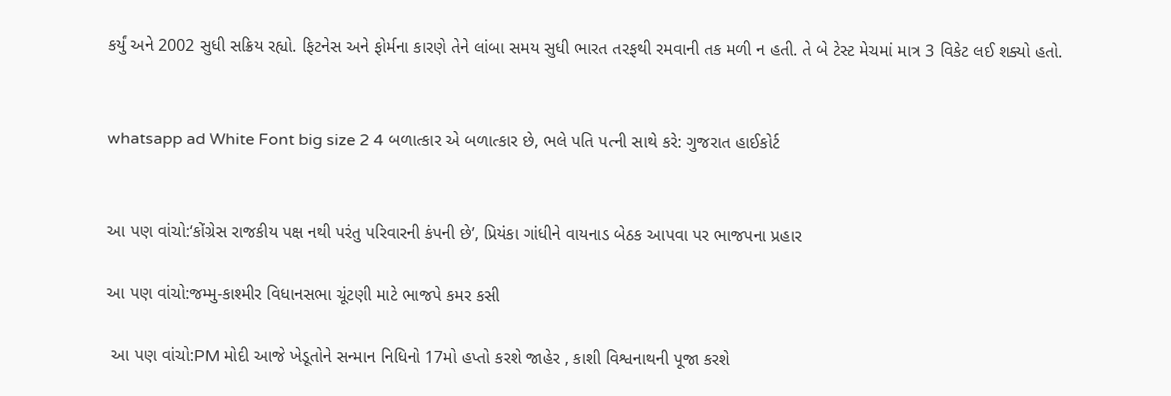કર્યું અને 2002 સુધી સક્રિય રહ્યો. ફિટનેસ અને ફોર્મના કારણે તેને લાંબા સમય સુધી ભારત તરફથી રમવાની તક મળી ન હતી. તે બે ટેસ્ટ મેચમાં માત્ર 3 વિકેટ લઈ શક્યો હતો.


whatsapp ad White Font big size 2 4 બળાત્કાર એ બળાત્કાર છે, ભલે પતિ પત્ની સાથે કરે: ગુજરાત હાઈકોર્ટ


આ પણ વાંચો:‘કોંગ્રેસ રાજકીય પક્ષ નથી પરંતુ પરિવારની કંપની છે’, પ્રિયંકા ગાંધીને વાયનાડ બેઠક આપવા પર ભાજપના પ્રહાર

આ પણ વાંચો:જમ્મુ-કાશ્મીર વિધાનસભા ચૂંટણી માટે ભાજપે કમર કસી

 આ પણ વાંચો:PM મોદી આજે ખેડૂતોને સન્માન નિધિનો 17મો હપ્તો કરશે જાહેર , કાશી વિશ્વનાથની પૂજા કરશે